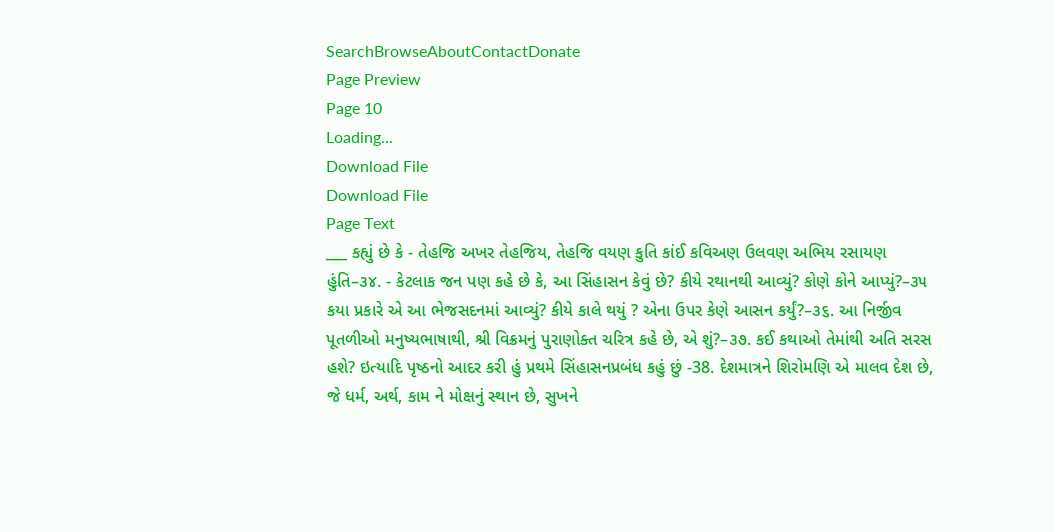SearchBrowseAboutContactDonate
Page Preview
Page 10
Loading...
Download File
Download File
Page Text
___ કહ્યું છે કે - તેહજિ અખર તેહજિય, તેહજિ વયણ કુતિ કાંઈ કવિઅણ ઉલવણ અભિય રસાયણ હુંતિ–૩૪. - કેટલાક જન પણ કહે છે કે, આ સિંહાસન કેવું છે? કીયે રથાનથી આવ્યું? કોણે કોને આપ્યું?–૩૫ કયા પ્રકારે એ આ ભેજસદનમાં આવ્યું? કીયે કાલે થયું ? એના ઉપર કેણે આસન કર્યું?–૩૬. આ નિર્જીવ પૂતળીઓ મનુષ્યભાષાથી, શ્રી વિક્રમનું પુરાણોક્ત ચરિત્ર કહે છે, એ શું?–૩૭. કઈ કથાઓ તેમાંથી અતિ સરસ હશે? ઇત્યાદિ પૃષ્ઠનો આદર કરી હું પ્રથમે સિંહાસનપ્રબંધ કહું છું -38. દેશમાત્રને શિરોમણિ એ માલવ દેશ છે, જે ધર્મ, અર્થ, કામ ને મોક્ષનું સ્થાન છે, સુખને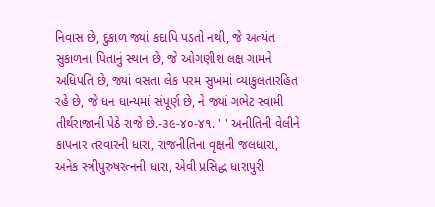નિવાસ છે, દુકાળ જ્યાં કદાપિ પડતો નથી, જે અત્યંત સુકાળના પિતાનું સ્થાન છે, જે ઓગણીશ લક્ષ ગામને અધિપતિ છે, જ્યાં વસતા લેક પરમ સુખમાં વ્યાકુલતારહિત રહે છે, જે ધન ધાન્યમાં સંપૂર્ણ છે, ને જ્યાં ગભેટ સ્વામી તીર્થરાજાની પેઠે રાજે છે.-૩૯-૪૦-૪૧. ' ' અનીતિની વેલીને કાપનાર તરવારની ધારા, રાજનીતિના વૃક્ષની જલધારા, અનેક સ્ત્રીપુરુષરત્નની ધારા, એવી પ્રસિદ્ધ ધારાપુરી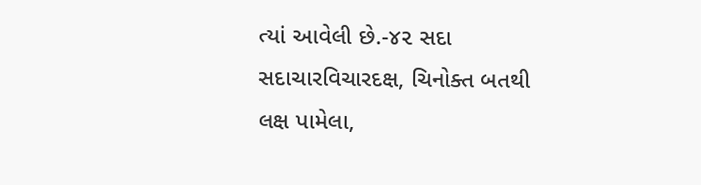ત્યાં આવેલી છે.-૪૨ સદા સદાચારવિચારદક્ષ, ચિનોક્ત બતથી લક્ષ પામેલા,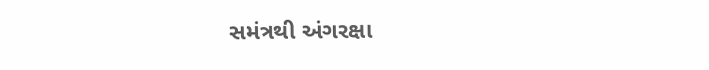સમંત્રથી અંગરક્ષા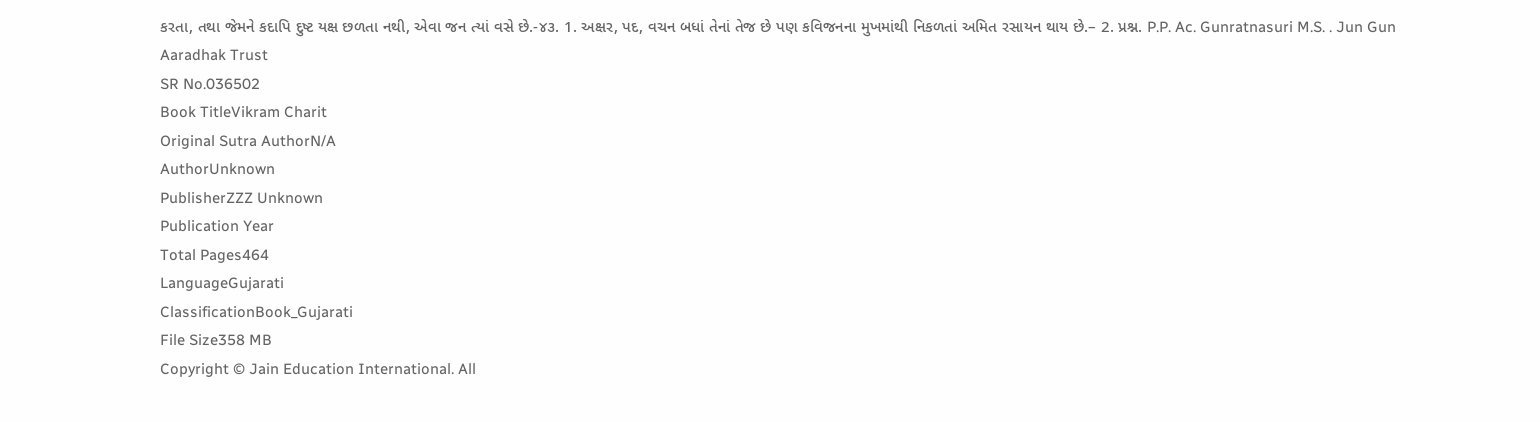કરતા, તથા જેમને કદાપિ દુષ્ટ યક્ષ છળતા નથી, એવા જન ત્યાં વસે છે.-૪૩. 1. અક્ષર, પદ, વચન બધાં તેનાં તેજ છે પણ કવિજનના મુખમાંથી નિકળતાં અમિત રસાયન થાય છે.– 2. પ્રશ્ન. P.P. Ac. Gunratnasuri M.S. . Jun Gun Aaradhak Trust
SR No.036502
Book TitleVikram Charit
Original Sutra AuthorN/A
AuthorUnknown
PublisherZZZ Unknown
Publication Year
Total Pages464
LanguageGujarati
ClassificationBook_Gujarati
File Size358 MB
Copyright © Jain Education International. All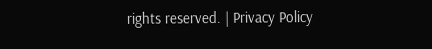rights reserved. | Privacy Policy